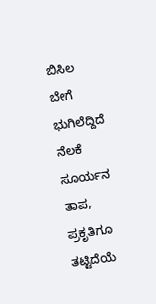ಬಿಸಿಲ ಬೇಗೆ
ಭುಗಿಲೆದ್ದಿದೆ ನೆಲಕೆ ಸೂರ್ಯನ ತಾಪ,
ಪ್ರಕೃತಿಗೂ ತಟ್ಟಿದೆಯೆ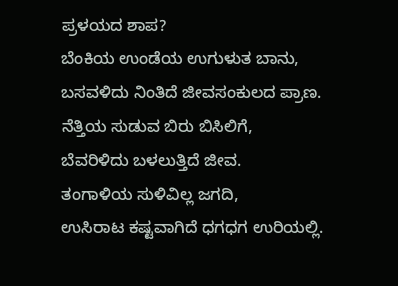ಪ್ರಳಯದ ಶಾಪ?
ಬೆಂಕಿಯ ಉಂಡೆಯ ಉಗುಳುತ ಬಾನು,
ಬಸವಳಿದು ನಿಂತಿದೆ ಜೀವಸಂಕುಲದ ಪ್ರಾಣ.
ನೆತ್ತಿಯ ಸುಡುವ ಬಿರು ಬಿಸಿಲಿಗೆ,
ಬೆವರಿಳಿದು ಬಳಲುತ್ತಿದೆ ಜೀವ.
ತಂಗಾಳಿಯ ಸುಳಿವಿಲ್ಲ ಜಗದಿ,
ಉಸಿರಾಟ ಕಷ್ಟವಾಗಿದೆ ಧಗಧಗ ಉರಿಯಲ್ಲಿ.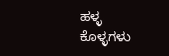ಹಳ್ಳ ಕೊಳ್ಳಗಳು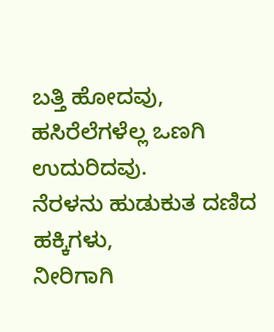ಬತ್ತಿ ಹೋದವು,
ಹಸಿರೆಲೆಗಳೆಲ್ಲ ಒಣಗಿ ಉದುರಿದವು.
ನೆರಳನು ಹುಡುಕುತ ದಣಿದ ಹಕ್ಕಿಗಳು,
ನೀರಿಗಾಗಿ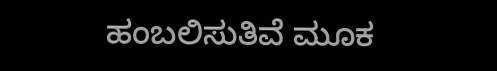ಹಂಬಲಿಸುತಿವೆ ಮೂಕ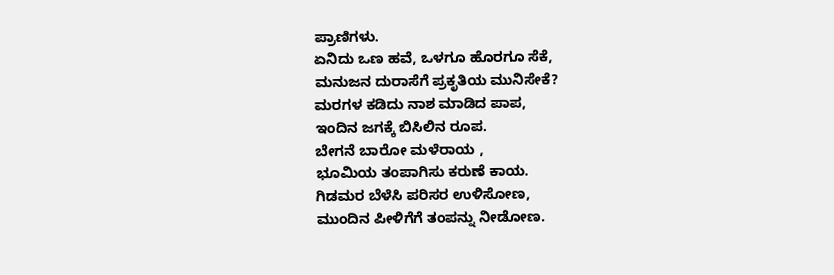ಪ್ರಾಣಿಗಳು.
ಏನಿದು ಒಣ ಹವೆ, ಒಳಗೂ ಹೊರಗೂ ಸೆಕೆ,
ಮನುಜನ ದುರಾಸೆಗೆ ಪ್ರಕೃತಿಯ ಮುನಿಸೇಕೆ?
ಮರಗಳ ಕಡಿದು ನಾಶ ಮಾಡಿದ ಪಾಪ,
ಇಂದಿನ ಜಗಕ್ಕೆ ಬಿಸಿಲಿನ ರೂಪ.
ಬೇಗನೆ ಬಾರೋ ಮಳೆರಾಯ ,
ಭೂಮಿಯ ತಂಪಾಗಿಸು ಕರುಣೆ ಕಾಯ.
ಗಿಡಮರ ಬೆಳೆಸಿ ಪರಿಸರ ಉಳಿಸೋಣ,
ಮುಂದಿನ ಪೀಳಿಗೆಗೆ ತಂಪನ್ನು ನೀಡೋಣ.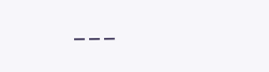___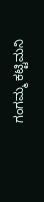ಗಂಗಮ್ಮ ಕಟ್ಟಿಮನಿ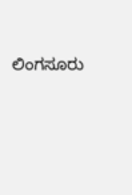ಲಿಂಗಸೂರು